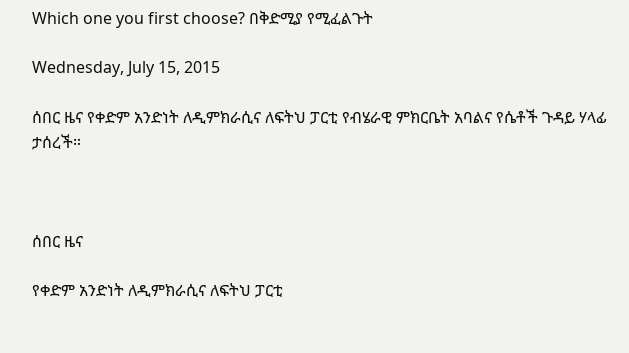Which one you first choose? በቅድሚያ የሚፈልጉት

Wednesday, July 15, 2015

ሰበር ዜና የቀድም አንድነት ለዲምክራሲና ለፍትህ ፓርቲ የብሄራዊ ምክርቤት አባልና የሴቶች ጉዳይ ሃላፊ ታሰረች።



ሰበር ዜና

የቀድም አንድነት ለዲምክራሲና ለፍትህ ፓርቲ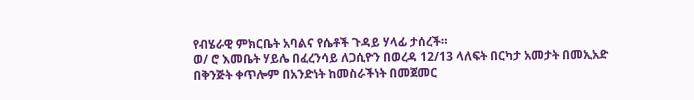የብሄራዊ ምክርቤት አባልና የሴቶች ጉዳይ ሃላፊ ታሰረች።
ወ/ ሮ እመቤት ሃይሌ በፈረንሳይ ለጋሲዮን በወረዳ 12/13 ላለፍት በርካታ አመታት በመኢአድ በቅንጅት ቀጥሎም በአንድነት ከመስራችነት በመጀመር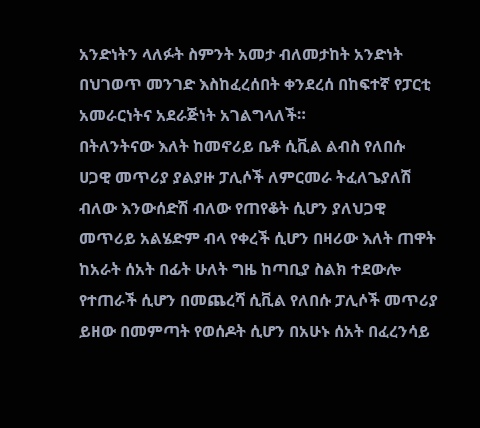አንድነትን ላለፉት ስምንት አመታ ብለመታከት አንድነት በህገወጥ መንገድ እስከፈረሰበት ቀንደረሰ በከፍተኛ የፓርቲ አመራርነትና አደራጅነት አገልግላለች።
በትለንትናው እለት ከመኖሪይ ቤቶ ሲቪል ልብስ የለበሱ ሀጋዊ መጥሪያ ያልያዙ ፓሊሶች ለምርመራ ትፈለጌያለሽ ብለው እንውሰድሽ ብለው የጠየቆት ሲሆን ያለህጋዊ መጥሪይ አልሄድም ብላ የቀረች ሲሆን በዛሪው እለት ጠዋት ከአራት ሰአት በፊት ሁለት ግዜ ከጣቢያ ስልክ ተደውሎ የተጠራች ሲሆን በመጨረሻ ሲቪል የለበሱ ፓሊሶች መጥሪያ ይዘው በመምጣት የወሰዶት ሲሆን በአሁኑ ሰአት በፈረንሳይ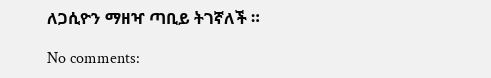ለጋሲዮን ማዘዣ ጣቢይ ትገኛለች ።

No comments: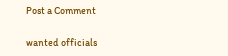Post a Comment

wanted officials